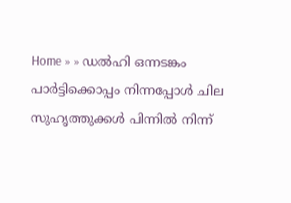Home » » ഡല്‍ഹി ഒന്നടങ്കം പാര്‍ട്ടിക്കൊപ്പം നിന്നപ്പോള്‍ ചില സുഹൃത്തുക്കള്‍ പിന്നില്‍ നിന്ന്‌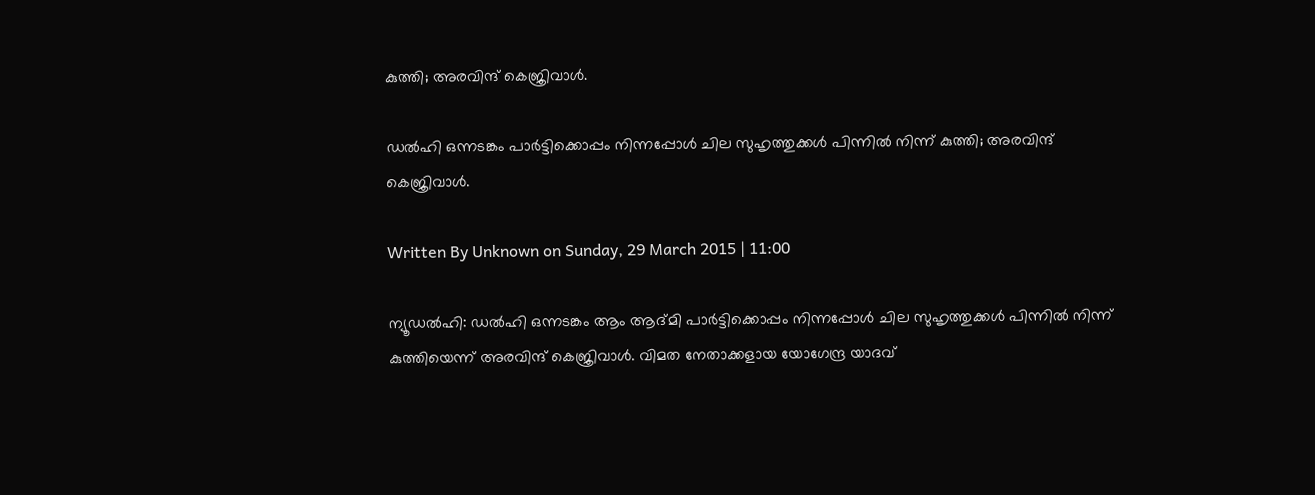കുത്തി; അരവിന്ദ്‌ കെജ്രിവാള്‍.

ഡല്‍ഹി ഒന്നടങ്കം പാര്‍ട്ടിക്കൊപ്പം നിന്നപ്പോള്‍ ചില സുഹൃത്തുക്കള്‍ പിന്നില്‍ നിന്ന്‌ കുത്തി; അരവിന്ദ്‌ കെജ്രിവാള്‍.

Written By Unknown on Sunday, 29 March 2015 | 11:00

ന്യൂഡല്‍ഹി: ഡല്‍ഹി ഒന്നടങ്കം ആം ആദ്‌മി പാര്‍ട്ടിക്കൊപ്പം നിന്നപ്പോള്‍ ചില സുഹൃത്തുക്കള്‍ പിന്നില്‍ നിന്ന്‌ കുത്തിയെന്ന്‌ അരവിന്ദ്‌ കെജ്രിവാള്‍. വിമത നേതാക്കളായ യോഗേന്ദ്ര യാദവ്‌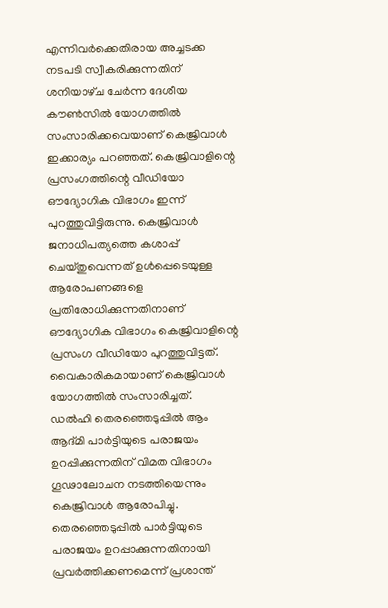എന്നിവര്‍ക്കെതിരായ അച്ചടക്ക നടപടി സ്വീകരിക്കുന്നതിന്‌ ശനിയാഴ്‌ച ചേര്‍ന്ന ദേശീയ കൗണ്‍സില്‍ യോഗത്തില്‍ സംസാരിക്കവെയാണ്‌ കെജ്രിവാള്‍ ഇക്കാര്യം പറഞ്ഞത്‌. കെജ്രിവാളിന്റെ പ്രസംഗത്തിന്റെ വീഡിയോ ഔദ്യോഗിക വിഭാഗം ഇന്ന്‌ പുറത്തുവിട്ടിരുന്നു. കെജ്രിവാള്‍ ജനാധിപത്യത്തെ കശാപ്പ്‌ ചെയ്‌തുവെന്നത്‌ ഉള്‍പ്പെടെയുള്ള ആരോപണങ്ങളെ പ്രതിരോധിക്കുന്നതിനാണ്‌ ഔദ്യോഗിക വിഭാഗം കെജ്രിവാളിന്റെ പ്രസംഗ വീഡിയോ പുറത്തുവിട്ടത്‌. വൈകാരികമായാണ്‌ കെജ്രിവാള്‍ യോഗത്തില്‍ സംസാരിച്ചത്‌.
ഡല്‍ഹി തെരഞ്ഞെടുപ്പില്‍ ആം ആദ്‌മി പാര്‍ട്ടിയുടെ പരാജയം ഉറപ്പിക്കുന്നതിന്‌ വിമത വിഭാഗം ഗൂഢാലോചന നടത്തിയെന്നും കെജ്രിവാള്‍ ആരോപിച്ചു. തെരഞ്ഞെടുപ്പില്‍ പാര്‍ട്ടിയുടെ പരാജയം ഉറപ്പാക്കുന്നതിനായി പ്രവര്‍ത്തിക്കണമെന്ന്‌ പ്രശാന്ത്‌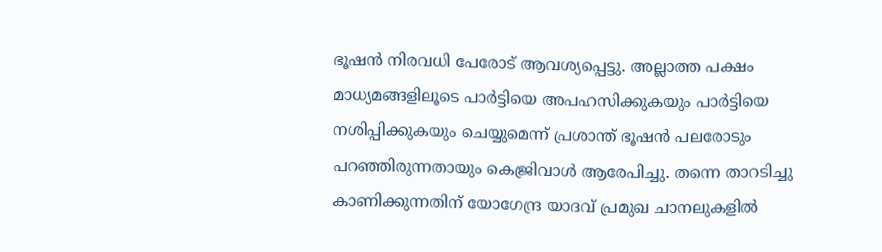ഭൂഷന്‍ നിരവധി പേരോട്‌ ആവശ്യപ്പെട്ടു. അല്ലാത്ത പക്ഷം മാധ്യമങ്ങളിലൂടെ പാര്‍ട്ടിയെ അപഹസിക്കുകയും പാര്‍ട്ടിയെ നശിപ്പിക്കുകയും ചെയ്യുമെന്ന്‌ പ്രശാന്ത്‌ ഭൂഷന്‍ പലരോടും പറഞ്ഞിരുന്നതായും കെജ്രിവാള്‍ ആരേപിച്ചു. തന്നെ താറടിച്ചു കാണിക്കുന്നതിന്‌ യോഗേന്ദ്ര യാദവ്‌ പ്രമുഖ ചാനലുകളില്‍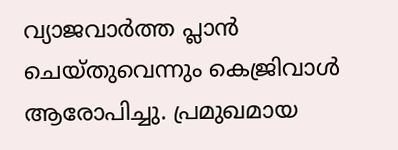വ്യാജവാര്‍ത്ത പ്ലാൻ ചെയ്‌തുവെന്നും കെജ്രിവാള്‍ ആരോപിച്ചു. പ്രമുഖമായ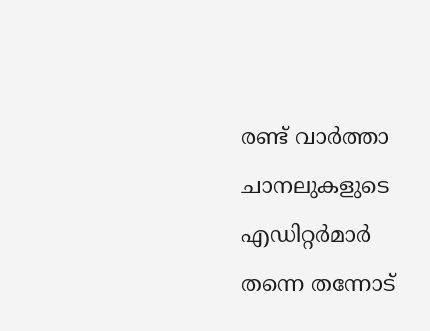രണ്ട്‌ വാര്‍ത്താ ചാനലുകളുടെ എഡിറ്റര്‍മാര്‍ തന്നെ തന്നോട്‌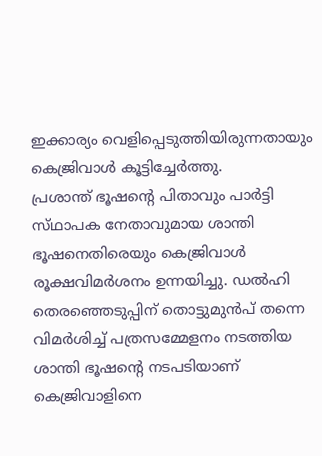ഇക്കാര്യം വെളിപ്പെടുത്തിയിരുന്നതായും കെജ്രിവാള്‍ കൂട്ടിച്ചേര്‍ത്തു.
പ്രശാന്ത്‌ ഭൂഷന്റെ പിതാവും പാര്‍ട്ടി സ്‌ഥാപക നേതാവുമായ ശാന്തി ഭൂഷനെതിരെയും കെജ്രിവാള്‍ രൂക്ഷവിമര്‍ശനം ഉന്നയിച്ചു. ഡല്‍ഹി തെരഞ്ഞെടുപ്പിന്‌ തൊട്ടുമുന്‍പ്‌ തന്നെ വിമര്‍ശിച്ച്‌ പത്രസമ്മേളനം നടത്തിയ ശാന്തി ഭൂഷന്റെ നടപടിയാണ്‌ കെജ്രിവാളിനെ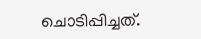ചൊടിപ്പിച്ചത്‌.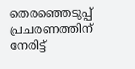തെരഞ്ഞെടുപ്പ്‌ പ്രചരണത്തിന്‌ നേരിട്ട്‌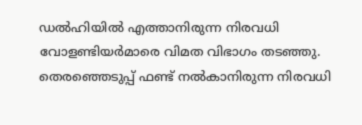ഡല്‍ഹിയില്‍ എത്താനിരുന്ന നിരവധി വോളണ്ടിയര്‍മാരെ വിമത വിഭാഗം തടഞ്ഞു. തെരഞ്ഞെടുപ്പ്‌ ഫണ്ട്‌ നല്‍കാനിരുന്ന നിരവധി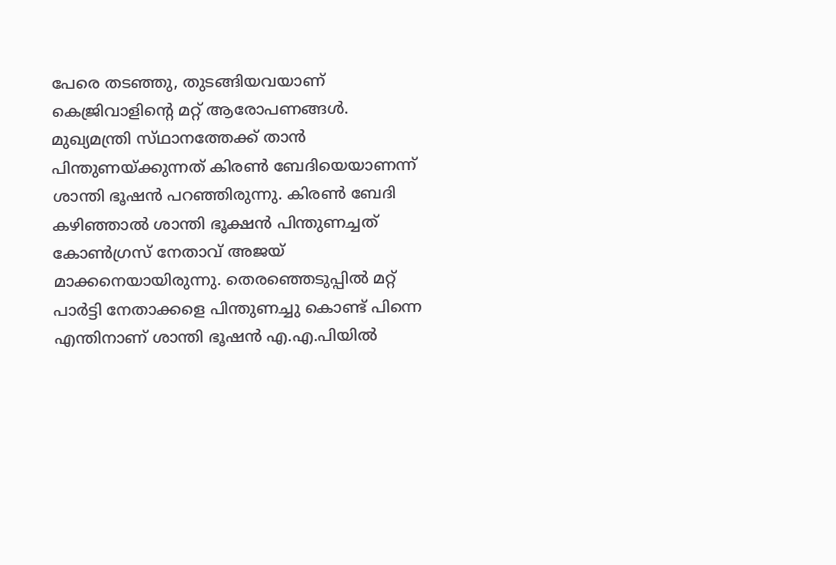പേരെ തടഞ്ഞു, തുടങ്ങിയവയാണ്‌ കെജ്രിവാളിന്റെ മറ്റ്‌ ആരോപണങ്ങള്‍.
മുഖ്യമന്ത്രി സ്‌ഥാനത്തേക്ക്‌ താന്‍ പിന്തുണയ്‌ക്കുന്നത്‌ കിരണ്‍ ബേദിയെയാണന്ന്‌ ശാന്തി ഭൂഷന്‍ പറഞ്ഞിരുന്നു. കിരണ്‍ ബേദി കഴിഞ്ഞാല്‍ ശാന്തി ഭൂക്ഷന്‍ പിന്തുണച്ചത്‌ കോണ്‍ഗ്രസ്‌ നേതാവ്‌ അജയ്‌ മാക്കനെയായിരുന്നു. തെരഞ്ഞെടുപ്പില്‍ മറ്റ്‌ പാര്‍ട്ടി നേതാക്കളെ പിന്തുണച്ചു കൊണ്ട്‌ പിന്നെ എന്തിനാണ്‌ ശാന്തി ഭൂഷന്‍ എ.എ.പിയില്‍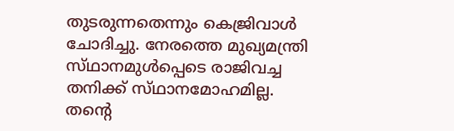തുടരുന്നതെന്നും കെജ്രിവാള്‍ ചോദിച്ചു. നേരത്തെ മുഖ്യമന്ത്രി സ്‌ഥാനമുള്‍പ്പെടെ രാജിവച്ച തനിക്ക്‌ സ്‌ഥാനമോഹമില്ല. തന്റെ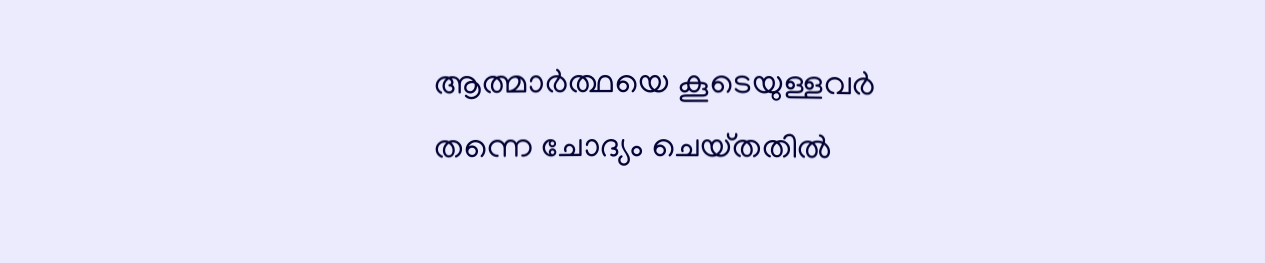ആത്മാര്‍ത്ഥയെ കൂടെയുള്ളവര്‍ തന്നെ ചോദ്യം ചെയ്‌തതില്‍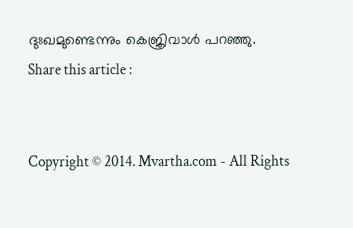ദുഃഖമുണ്ടെന്നും കെജ്രിവാള്‍ പറഞ്ഞു.
Share this article :


Copyright © 2014. Mvartha.com - All Rights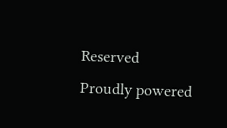Reserved
Proudly powered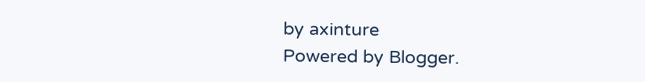by axinture
Powered by Blogger.